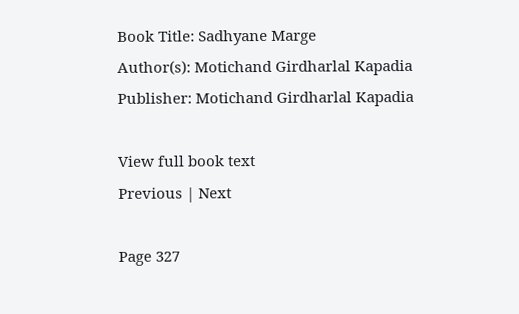Book Title: Sadhyane Marge
Author(s): Motichand Girdharlal Kapadia
Publisher: Motichand Girdharlal Kapadia

View full book text
Previous | Next

Page 327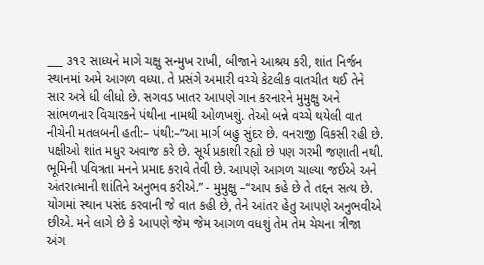___ ૩૧૨ સાધ્યને માગે ચક્ષુ સન્મુખ રાખી, બીજાને આશ્રય કરી, શાંત નિર્જન સ્થાનમાં અમે આગળ વધ્યા. તે પ્રસંગે અમારી વચ્ચે કેટલીક વાતચીત થઈ તેને સાર અત્રે ધી લીધો છે. સગવડ ખાતર આપણે ગાન કરનારને મુમુક્ષુ અને સાંભળનાર વિચારકને પંથીના નામથી ઓળખશું. તેઓ બન્ને વચ્ચે થયેલી વાત નીચેની મતલબની હતી:– પંથી:–“આ માર્ગ બહુ સુંદર છે. વનરાજી વિકસી રહી છે. પક્ષીઓ શાંત મધુર અવાજ કરે છે. સૂર્ય પ્રકાશી રહ્યો છે પણ ગરમી જણાતી નથી. ભૂમિની પવિત્રતા મનને પ્રમાદ કરાવે તેવી છે. આપણે આગળ ચાલ્યા જઈએ અને અંતરાત્માની શાંતિને અનુભવ કરીએ.” - મુમુક્ષુ –“આપ કહે છે તે તદ્દન સત્ય છે. યોગમાં સ્થાન પસંદ કરવાની જે વાત કહી છે, તેને આંતર હેતુ આપણે અનુભવીએ છીએ. મને લાગે છે કે આપણે જેમ જેમ આગળ વધશું તેમ તેમ ચેચના ત્રીજા અંગ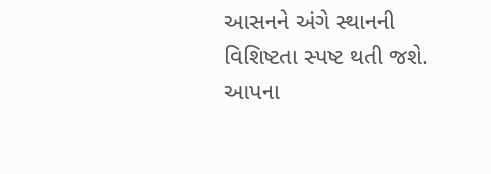આસનને અંગે સ્થાનની વિશિષ્ટતા સ્પષ્ટ થતી જશે. આપના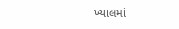ખ્યાલમાં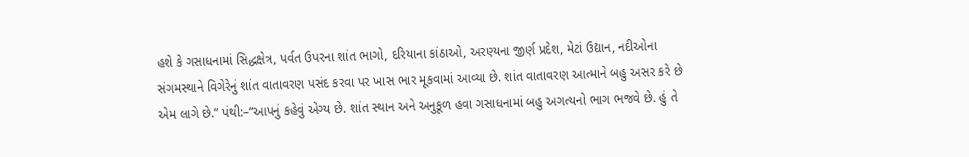હશે કે ગસાધનામાં સિદ્ધક્ષેત્ર, પર્વત ઉપરના શાંત ભાગો, દરિયાના કાંઠાઓ, અરણ્યના જીર્ણ પ્રદેશ, મેટાં ઉદ્યાન, નદીઓના સંગમસ્થાને વિગેરેનું શાંત વાતાવરણ પસંદ કરવા પર ખાસ ભાર મૂકવામાં આવ્યા છે. શાંત વાતાવરણ આત્માને બહુ અસર કરે છે એમ લાગે છે.” પંથી:–“આપનું કહેવું એગ્ય છે. શાંત સ્થાન અને અનુકૂળ હવા ગસાધનામાં બહુ અગત્યનો ભાગ ભજવે છે. હું તે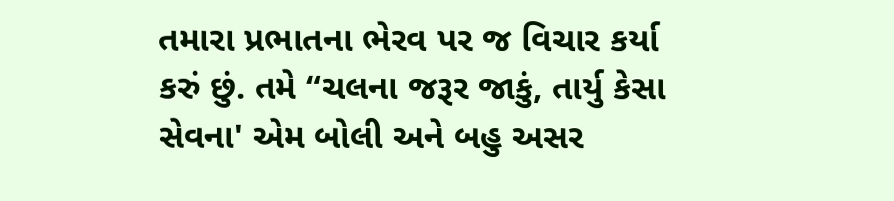તમારા પ્રભાતના ભેરવ પર જ વિચાર કર્યા કરું છું. તમે “ચલના જરૂર જાકું, તાર્યુ કેસા સેવના' એમ બોલી અને બહુ અસર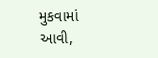મુકવામાં આવી,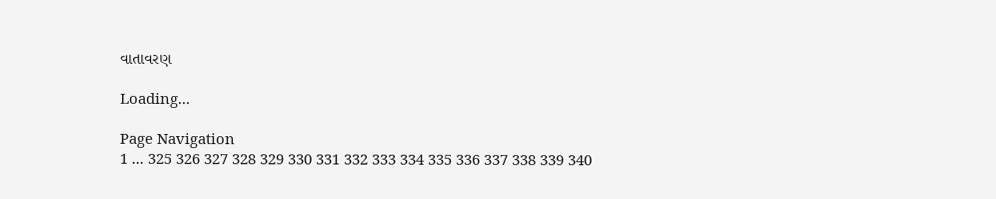વાતાવરણ

Loading...

Page Navigation
1 ... 325 326 327 328 329 330 331 332 333 334 335 336 337 338 339 340